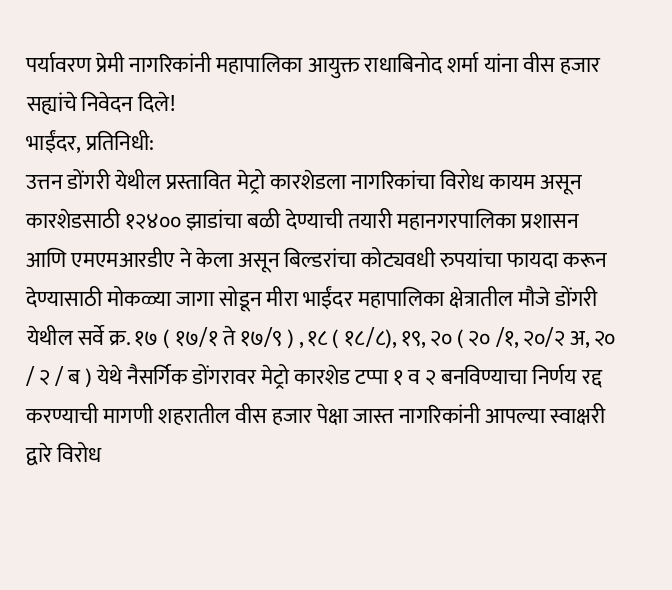पर्यावरण प्रेमी नागरिकांनी महापालिका आयुक्त राधाबिनोद शर्मा यांना वीस हजार सह्यांचे निवेदन दिले!
भाईंदर, प्रतिनिधी:
उत्तन डोंगरी येथील प्रस्तावित मेट्रो कारशेडला नागरिकांचा विरोध कायम असून कारशेडसाठी १२४०० झाडांचा बळी देण्याची तयारी महानगरपालिका प्रशासन आणि एमएमआरडीए ने केला असून बिल्डरांचा कोट्यवधी रुपयांचा फायदा करून देण्यासाठी मोकळ्या जागा सोडून मीरा भाईंदर महापालिका क्षेत्रातील मौजे डोंगरी येथील सर्वे क्र. १७ ( १७/१ ते १७/९ ) , १८ ( १८/८), १९, २० ( २० /१, २०/२ अ, २० / २ / ब ) येथे नैसर्गिक डोंगरावर मेट्रो कारशेड टप्पा १ व २ बनविण्याचा निर्णय रद्द करण्याची मागणी शहरातील वीस हजार पेक्षा जास्त नागरिकांनी आपल्या स्वाक्षरी द्वारे विरोध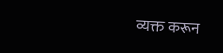व्यक्त करून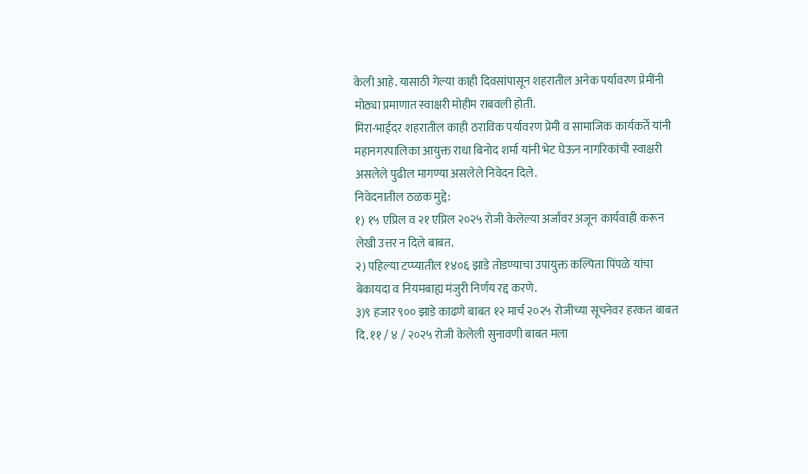केली आहे. यासाठी गेल्या काही दिवसांपासून शहरातील अनेक पर्यावरण प्रेमींनी मोठ्या प्रमाणात स्वाक्षरी मोहीम राबवली होती.
मिरा-भाईंदर शहरातील काही ठराविक पर्यावरण प्रेमी व सामाजिक कार्यकर्ते यांनी महानगरपालिका आयुक्त राधा बिनोद शर्मा यांनी भेट घेऊन नागरिकांची स्वाक्षरी असलेले पुढील मागण्या असलेले निवेदन दिले.
निवेदनातील ठळक मुद्दे:
१) १५ एप्रिल व २१ एप्रिल २०२५ रोजी केलेल्या अर्जावर अजून कार्यवाही करून लेखी उत्तर न दिले बाबत.
२) पहिल्या टप्प्यातील १४०६ झाडे तोडण्याचा उपायुक्त कल्पिता पिंपळे यांचा बेकायदा व नियमबाह्य मंजुरी निर्णय रद्द करणे.
३)९ हजार ९०० झाडे काढणे बाबत १२ मार्च २०२५ रोजीच्या सूचनेवर हरकत बाबत दि. ११ / ४ / २०२५ रोजी केलेली सुनावणी बाबत मला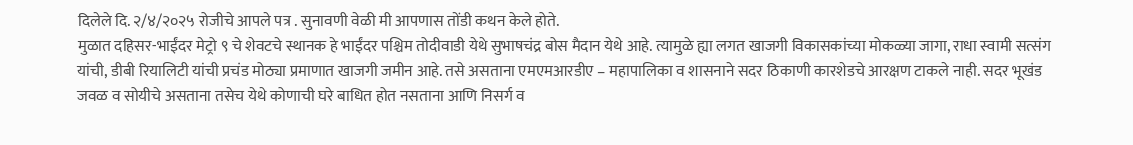दिलेले दि. २/४/२०२५ रोजीचे आपले पत्र . सुनावणी वेळी मी आपणास तोंडी कथन केले होते.
मुळात दहिसर-भाईंदर मेट्रो ९ चे शेवटचे स्थानक हे भाईंदर पश्चिम तोदीवाडी येथे सुभाषचंद्र बोस मैदान येथे आहे. त्यामुळे ह्या लगत खाजगी विकासकांच्या मोकळ्या जागा, राधा स्वामी सत्संग यांची, डीबी रियालिटी यांची प्रचंड मोठ्या प्रमाणात खाजगी जमीन आहे. तसे असताना एमएमआरडीए – महापालिका व शासनाने सदर ठिकाणी कारशेडचे आरक्षण टाकले नाही. सदर भूखंड जवळ व सोयीचे असताना तसेच येथे कोणाची घरे बाधित होत नसताना आणि निसर्ग व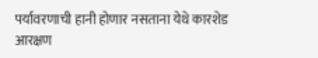पर्यावरणाची हानी होणार नसताना येथे कारशेड आरक्षण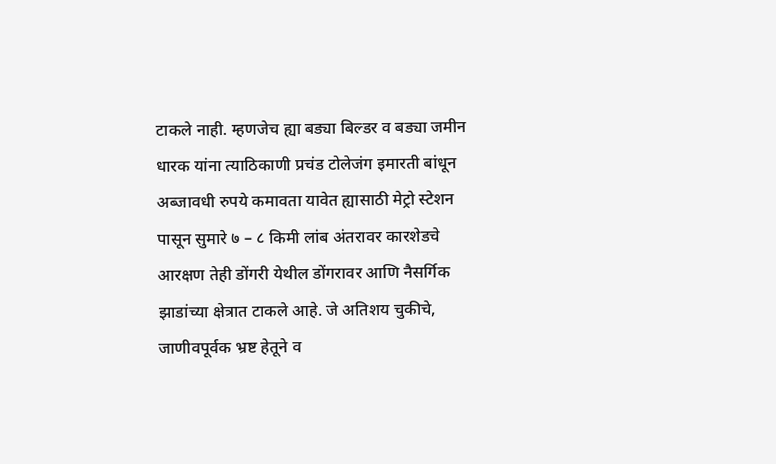टाकले नाही. म्हणजेच ह्या बड्या बिल्डर व बड्या जमीन धारक यांना त्याठिकाणी प्रचंड टोलेजंग इमारती बांधून अब्जावधी रुपये कमावता यावेत ह्यासाठी मेट्रो स्टेशन पासून सुमारे ७ – ८ किमी लांब अंतरावर कारशेडचे आरक्षण तेही डोंगरी येथील डोंगरावर आणि नैसर्गिक झाडांच्या क्षेत्रात टाकले आहे. जे अतिशय चुकीचे, जाणीवपूर्वक भ्रष्ट हेतूने व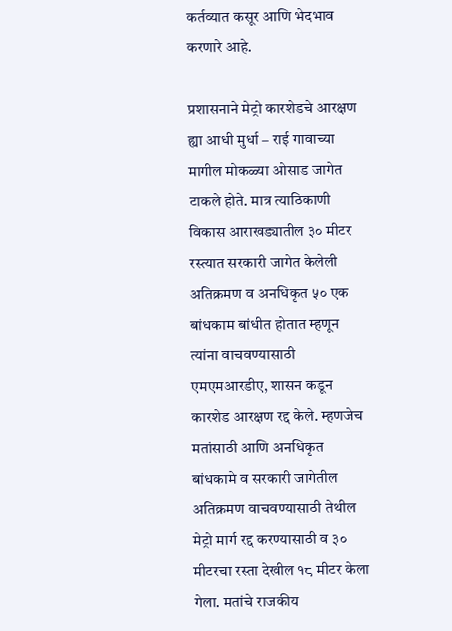कर्तव्यात कसूर आणि भेदभाव करणारे आहे.

प्रशासनाने मेट्रो कारशेडचे आरक्षण ह्या आधी मुर्धा – राई गावाच्या मागील मोकळ्या ओसाड जागेत टाकले होते. मात्र त्याठिकाणी विकास आराखड्यातील ३० मीटर रस्त्यात सरकारी जागेत केलेली अतिक्रमण व अनधिकृत ५० एक बांधकाम बांधीत होतात म्हणून त्यांना वाचवण्यासाठी एमएमआरडीए, शासन कडून कारशेड आरक्षण रद्द केले. म्हणजेच मतांसाठी आणि अनधिकृत बांधकामे व सरकारी जागेतील अतिक्रमण वाचवण्यासाठी तेथील मेट्रो मार्ग रद्द करण्यासाठी व ३० मीटरचा रस्ता देखील १८ मीटर केला गेला. मतांचे राजकीय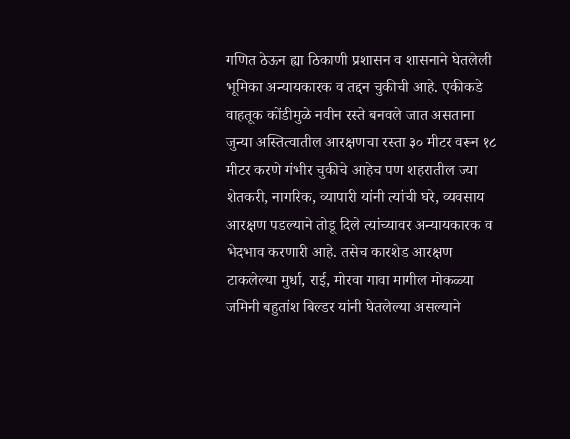गणित ठेऊन ह्या ठिकाणी प्रशासन व शासनाने घेतलेली भूमिका अन्यायकारक व तद्दन चुकीची आहे. एकीकडे वाहतूक कोंडीमुळे नवीन रस्ते बनवले जात असताना जुन्या अस्तित्वातील आरक्षणचा रस्ता ३० मीटर वरून १८ मीटर करणे गंभीर चुकीचे आहेच पण शहरातील ज्या शेतकरी, नागरिक, व्यापारी यांनी त्यांची घरे, व्यवसाय आरक्षण पडल्याने तोडू दिले त्यांच्यावर अन्यायकारक व भेदभाव करणारी आहे. तसेच कारशेड आरक्षण टाकलेल्या मुर्धा, राई, मोरवा गावा मागील मोकळ्या जमिनी बहुतांश बिल्डर यांनी घेतलेल्या असल्याने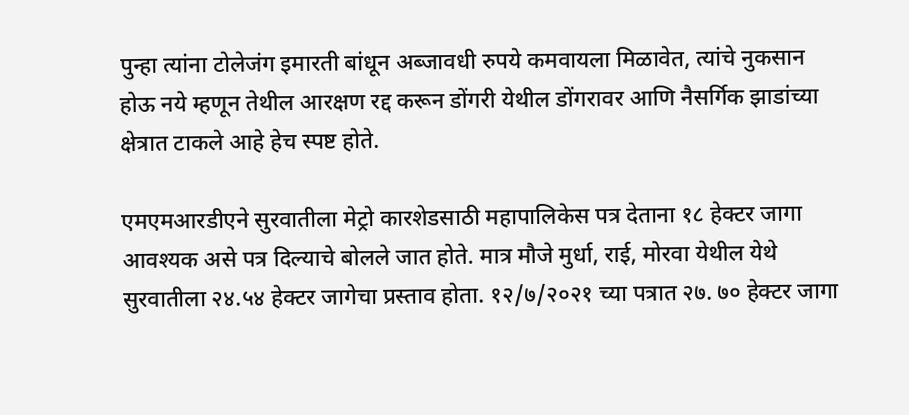पुन्हा त्यांना टोलेजंग इमारती बांधून अब्जावधी रुपये कमवायला मिळावेत, त्यांचे नुकसान होऊ नये म्हणून तेथील आरक्षण रद्द करून डोंगरी येथील डोंगरावर आणि नैसर्गिक झाडांच्या क्षेत्रात टाकले आहे हेच स्पष्ट होते.

एमएमआरडीएने सुरवातीला मेट्रो कारशेडसाठी महापालिकेस पत्र देताना १८ हेक्टर जागा आवश्यक असे पत्र दिल्याचे बोलले जात होते. मात्र मौजे मुर्धा, राई, मोरवा येथील येथे सुरवातीला २४.५४ हेक्टर जागेचा प्रस्ताव होता. १२/७/२०२१ च्या पत्रात २७. ७० हेक्टर जागा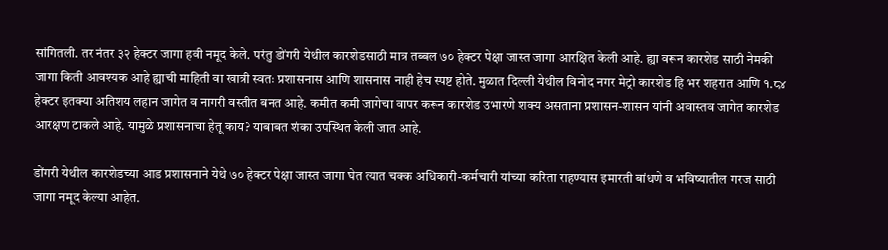सांगितली. तर नंतर ३२ हेक्टर जागा हवी नमूद केले. परंतु डोंगरी येथील कारशेडसाठी मात्र तब्बल ७० हेक्टर पेक्षा जास्त जागा आरक्षित केली आहे. ह्या वरून कारशेड साठी नेमकी जागा किती आवश्यक आहे ह्याची माहिती वा खात्री स्वतः प्रशासनास आणि शासनास नाही हेच स्पष्ट होते. मुळात दिल्ली येथील विनोद नगर मेट्रो कारशेड हि भर शहरात आणि १.८४ हेक्टर इतक्या अतिशय लहान जागेत व नागरी वस्तीत बनत आहे. कमीत कमी जागेचा वापर करून कारशेड उभारणे शक्य असताना प्रशासन-शासन यांनी अवास्तव जागेत कारशेड आरक्षण टाकले आहे. यामुळे प्रशासनाचा हेतू काय? याबाबत शंका उपस्थित केली जात आहे.

डोंगरी येथील कारशेडच्या आड प्रशासनाने येथे ७० हेक्टर पेक्षा जास्त जागा घेत त्यात चक्क अधिकारी-कर्मचारी यांच्या करिता राहण्यास इमारती बांधणे व भविष्यातील गरज साठी जागा नमूद केल्या आहेत.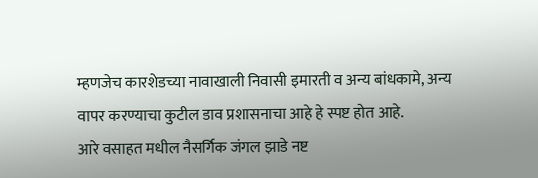म्हणजेच कारशेडच्या नावाखाली निवासी इमारती व अन्य बांधकामे, अन्य वापर करण्याचा कुटील डाव प्रशासनाचा आहे हे स्पष्ट होत आहे.
आरे वसाहत मधील नैसर्गिक जंगल झाडे नष्ट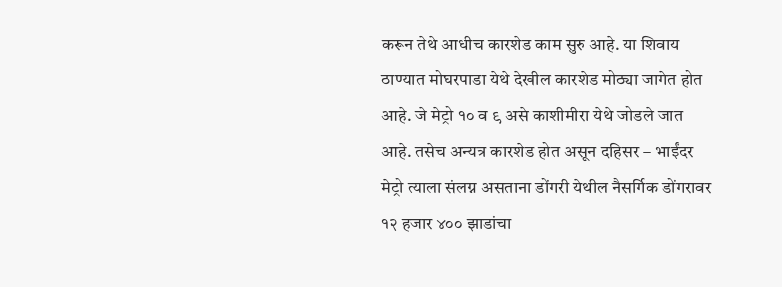करून तेथे आधीच कारशेड काम सुरु आहे. या शिवाय ठाण्यात मोघरपाडा येथे देखील कारशेड मोठ्या जागेत होत आहे. जे मेट्रो १० व ९ असे काशीमीरा येथे जोडले जात आहे. तसेच अन्यत्र कारशेड होत असून दहिसर – भाईंदर मेट्रो त्याला संलग्न असताना डोंगरी येथील नैसर्गिक डोंगरावर १२ हजार ४०० झाडांचा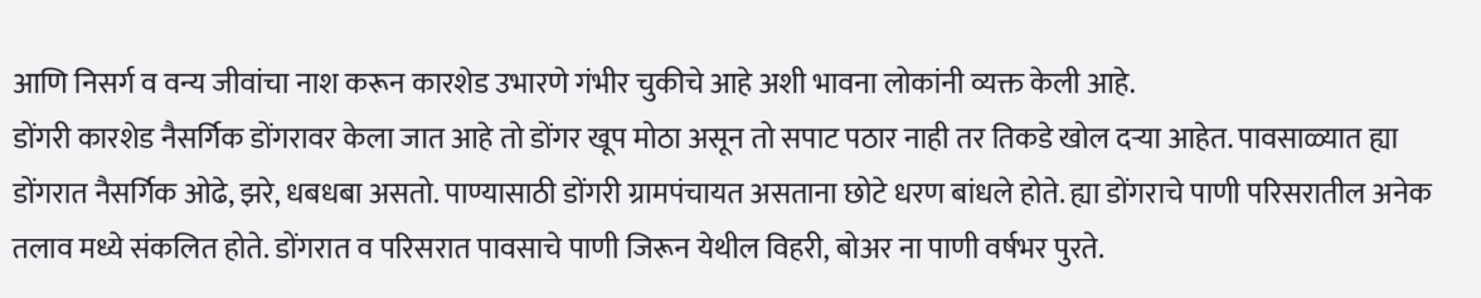आणि निसर्ग व वन्य जीवांचा नाश करून कारशेड उभारणे गंभीर चुकीचे आहे अशी भावना लोकांनी व्यक्त केली आहे.
डोंगरी कारशेड नैसर्गिक डोंगरावर केला जात आहे तो डोंगर खूप मोठा असून तो सपाट पठार नाही तर तिकडे खोल दऱ्या आहेत. पावसाळ्यात ह्या डोंगरात नैसर्गिक ओढे, झरे, धबधबा असतो. पाण्यासाठी डोंगरी ग्रामपंचायत असताना छोटे धरण बांधले होते. ह्या डोंगराचे पाणी परिसरातील अनेक तलाव मध्ये संकलित होते. डोंगरात व परिसरात पावसाचे पाणी जिरून येथील विहरी, बोअर ना पाणी वर्षभर पुरते.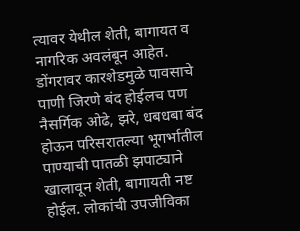त्यावर येथील शेती, बागायत व नागरिक अवलंबून आहेत. डोंगरावर कारशेडमुळे पावसाचे पाणी जिरणे बंद होईलच पण नैसर्गिक ओढे, झरे, धबधबा बंद होऊन परिसरातल्या भूगर्भातील पाण्याची पातळी झपाट्याने खालावून शेती, बागायती नष्ट होईल. लोकांची उपजीविका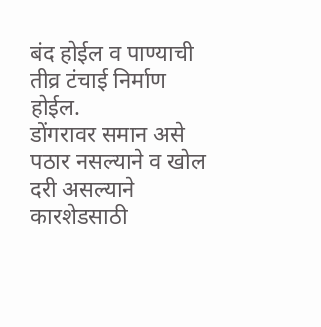बंद होईल व पाण्याची तीव्र टंचाई निर्माण होईल.
डोंगरावर समान असे पठार नसल्याने व खोल दरी असल्याने कारशेडसाठी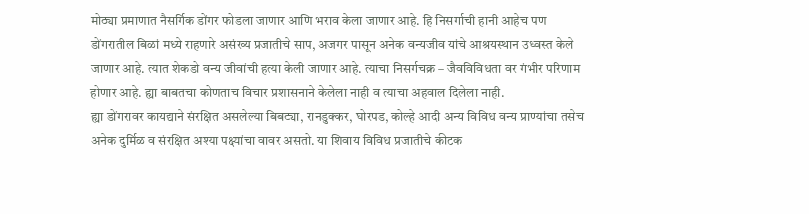मोठ्या प्रमाणात नैसर्गिक डोंगर फोडला जाणार आणि भराव केला जाणार आहे. हि निसर्गाची हानी आहेच पण डोंगरातील बिळां मध्ये राहणारे असंख्य प्रजातीचे साप, अजगर पासून अनेक वन्यजीव यांचे आश्रयस्थान उध्वस्त केले जाणार आहे. त्यात शेकडो वन्य जीवांची हत्या केली जाणार आहे. त्याचा निसर्गचक्र – जैवविविधता वर गंभीर परिणाम होणार आहे. ह्या बाबतचा कोणताच विचार प्रशासनाने केलेला नाही व त्याचा अहवाल दिलेला नाही.
ह्या डोंगरावर कायद्याने संरक्षित असलेल्या बिबट्या, रानडुक्कर, घोरपड, कोल्हे आदी अन्य विविध वन्य प्राण्यांचा तसेच अनेक दुर्मिळ व संरक्षित अश्या पक्ष्यांचा वावर असतो. या शिवाय विविध प्रजातीचे कीटक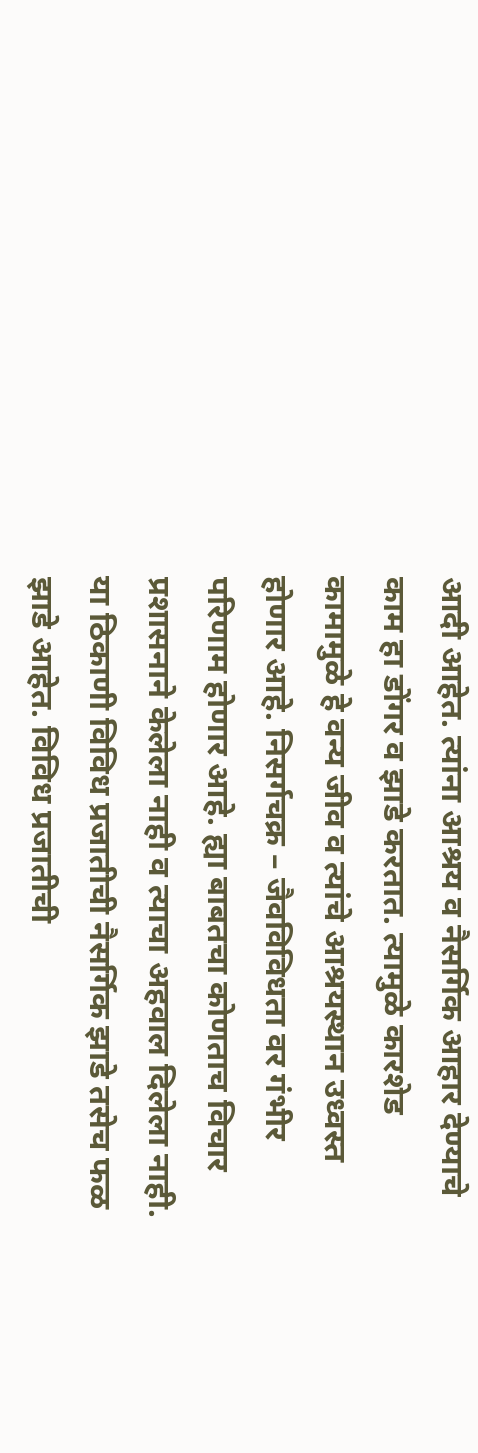आदी आहेत. त्यांना आश्रय व नैसर्गिक आहार देण्याचे काम हा डोंगर व झाडे करतात. त्यामुळे कारशेड कामामुळे हे वन्य जीव व त्यांचे आश्रयस्थान उध्वस्त होणार आहे. निसर्गचक्र – जैवविविधता वर गंभीर परिणाम होणार आहे. ह्या बाबतचा कोणताच विचार प्रशासनाने केलेला नाही व त्याचा अहवाल दिलेला नाही.
या ठिकाणी विविध प्रजातीची नैसर्गिक झाडे तसेच फळ झाडे आहेत. विविध प्रजातीची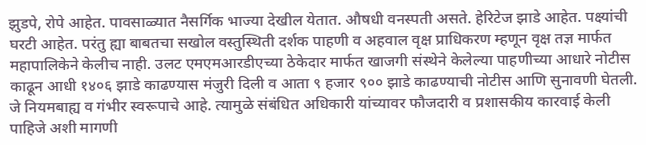झुडपे, रोपे आहेत. पावसाळ्यात नैसर्गिक भाज्या देखील येतात. औषधी वनस्पती असते. हेरिटेज झाडे आहेत. पक्ष्यांची घरटी आहेत. परंतु ह्या बाबतचा सखोल वस्तुस्थिती दर्शक पाहणी व अहवाल वृक्ष प्राधिकरण म्हणून वृक्ष तज्ञ मार्फत महापालिकेने केलीच नाही. उलट एमएमआरडीएच्या ठेकेदार मार्फत खाजगी संस्थेने केलेल्या पाहणीच्या आधारे नोटीस काढून आधी १४०६ झाडे काढण्यास मंजुरी दिली व आता ९ हजार ९०० झाडे काढण्याची नोटीस आणि सुनावणी घेतली. जे नियमबाह्य व गंभीर स्वरूपाचे आहे. त्यामुळे संबंधित अधिकारी यांच्यावर फौजदारी व प्रशासकीय कारवाई केली पाहिजे अशी मागणी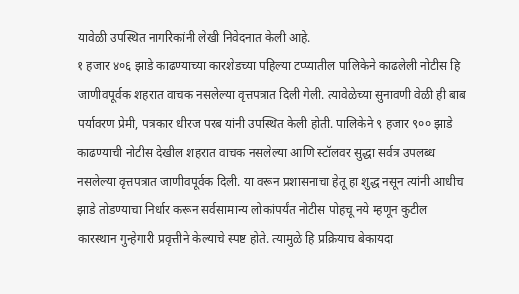यावेळी उपस्थित नागरिकांनी लेखी निवेदनात केली आहे.
१ हजार ४०६ झाडे काढण्याच्या कारशेडच्या पहिल्या टप्प्यातील पालिकेने काढलेली नोटीस हि जाणीवपूर्वक शहरात वाचक नसलेल्या वृत्तपत्रात दिली गेली. त्यावेळेच्या सुनावणी वेळी ही बाब पर्यावरण प्रेमी, पत्रकार धीरज परब यांनी उपस्थित केली होती. पालिकेने ९ हजार ९०० झाडे काढण्याची नोटीस देखील शहरात वाचक नसलेल्या आणि स्टॉलवर सुद्धा सर्वत्र उपलब्ध नसलेल्या वृत्तपत्रात जाणीवपूर्वक दिली. या वरून प्रशासनाचा हेतू हा शुद्ध नसून त्यांनी आधीच झाडे तोडण्याचा निर्धार करून सर्वसामान्य लोकांपर्यंत नोटीस पोहचू नये म्हणून कुटील कारस्थान गुन्हेगारी प्रवृत्तीने केल्याचे स्पष्ट होते. त्यामुळे हि प्रक्रियाच बेकायदा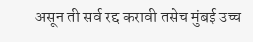असून ती सर्व रद्द करावी तसेच मुंबई उच्च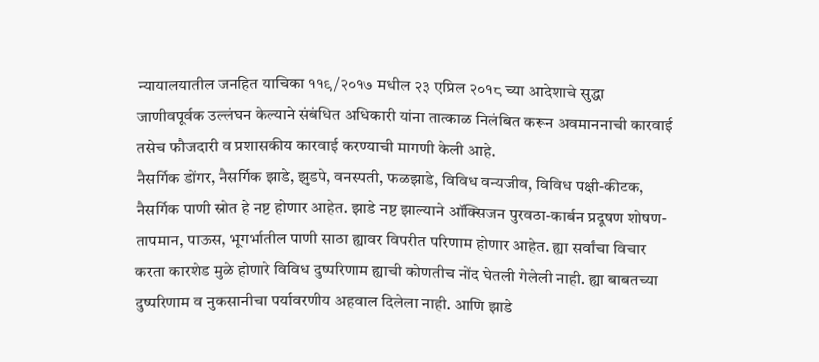न्यायालयातील जनहित याचिका ११९/२०१७ मधील २३ एप्रिल २०१८ च्या आदेशाचे सुद्धा जाणीवपूर्वक उल्लंघन केल्याने संबंधित अधिकारी यांना तात्काळ निलंबित करून अवमाननाची कारवाई तसेच फौजदारी व प्रशासकीय कारवाई करण्याची मागणी केली आहे.
नैसर्गिक डोंगर, नैसर्गिक झाडे, झुडपे, वनस्पती, फळझाडे, विविध वन्यजीव, विविध पक्षी-कीटक, नैसर्गिक पाणी स्रोत हे नष्ट होणार आहेत. झाडे नष्ट झाल्याने ऑक्सिजन पुरवठा-कार्बन प्रदूषण शोषण- तापमान, पाऊस, भूगर्भातील पाणी साठा ह्यावर विपरीत परिणाम होणार आहेत. ह्या सर्वांचा विचार करता कारशेड मुळे होणारे विविध दुष्परिणाम ह्याची कोणतीच नोंद घेतली गेलेली नाही. ह्या बाबतच्या दुष्परिणाम व नुकसानीचा पर्यावरणीय अहवाल दिलेला नाही. आणि झाडे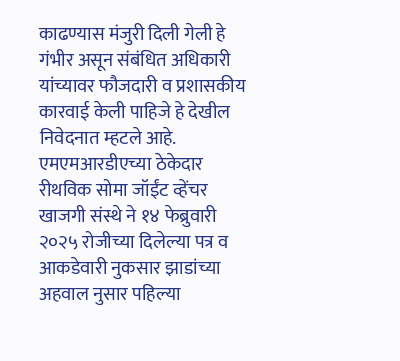काढण्यास मंजुरी दिली गेली हे गंभीर असून संबंधित अधिकारी यांच्यावर फौजदारी व प्रशासकीय कारवाई केली पाहिजे हे देखील निवेदनात म्हटले आहे.
एमएमआरडीएच्या ठेकेदार रीथविक सोमा जॉईंट व्हेंचर खाजगी संस्थे ने १४ फेब्रुवारी २०२५ रोजीच्या दिलेल्या पत्र व आकडेवारी नुकसार झाडांच्या अहवाल नुसार पहिल्या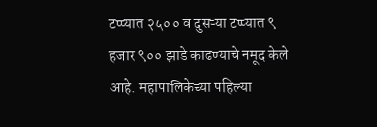टप्प्यात २५०० व दुसऱ्या टप्प्यात ९ हजार ९०० झाडे काढण्याचे नमूद केले आहे. महापालिकेच्या पहिल्या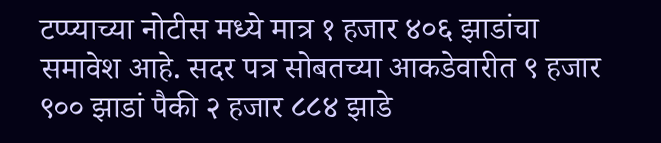टप्प्याच्या नोटीस मध्ये मात्र १ हजार ४०६ झाडांचा समावेश आहे. सदर पत्र सोबतच्या आकडेवारीत ९ हजार ९०० झाडां पैकी २ हजार ८८४ झाडे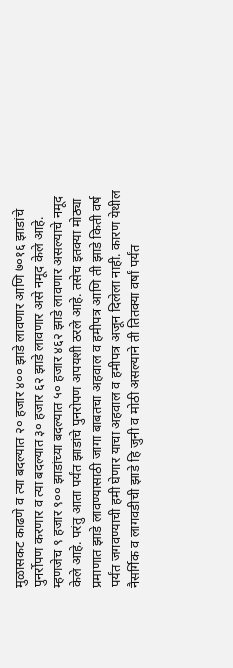मुळासकट काढणे व त्या बदल्यात २० हजार ४०० झाडे लावणार आणि ७०१६ झाडांचे पुनर्रोपण करणार व त्या बदल्यात ३० हजार ६२ झाडे लावणार असे नमूद केले आहे. म्हणजेच ९ हजार ९०० झाडांच्या बदल्यात ५० हजार ४६२ झाडे लावणार असल्याचे नमूद केले आहे. परंतु आता पर्यंत झाडांचे पुनरोपण अपयशी ठरले आहे. तसेच इतक्या मोठ्या प्रमाणात झाडे लावण्यासाठी जागा बाबतचा अहवाल व हमीपत्र आणि ती झाडे किती वर्ष पर्यंत जगवण्याची हमी घेणार याचा अहवाल व हमीपत्र अजून दिलेला नाही. कारण येथील नैसर्गिक व लागवडीची झाडे हि जुनी व मोठी असल्याने ती तितक्या वर्षां पर्यंत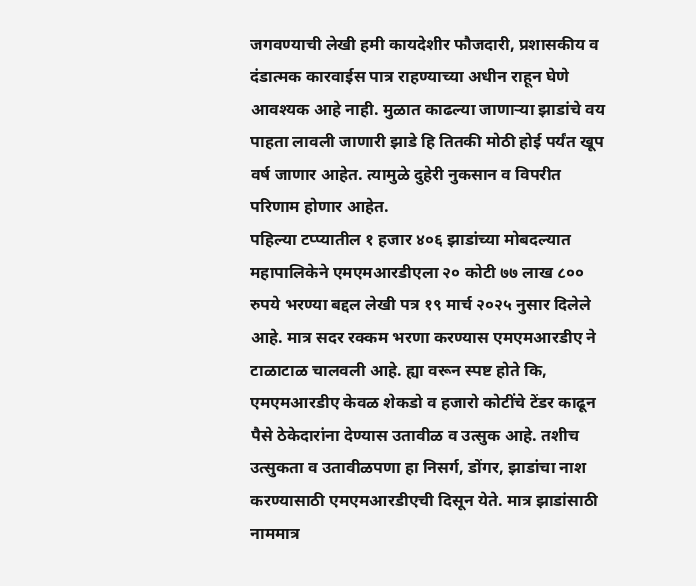जगवण्याची लेखी हमी कायदेशीर फौजदारी, प्रशासकीय व दंडात्मक कारवाईस पात्र राहण्याच्या अधीन राहून घेणे आवश्यक आहे नाही. मुळात काढल्या जाणाऱ्या झाडांचे वय पाहता लावली जाणारी झाडे हि तितकी मोठी होई पर्यंत खूप वर्ष जाणार आहेत. त्यामुळे दुहेरी नुकसान व विपरीत परिणाम होणार आहेत.
पहिल्या टप्प्यातील १ हजार ४०६ झाडांच्या मोबदल्यात महापालिकेने एमएमआरडीएला २० कोटी ७७ लाख ८०० रुपये भरण्या बद्दल लेखी पत्र १९ मार्च २०२५ नुसार दिलेले आहे. मात्र सदर रक्कम भरणा करण्यास एमएमआरडीए ने टाळाटाळ चालवली आहे. ह्या वरून स्पष्ट होते कि, एमएमआरडीए केवळ शेकडो व हजारो कोटींचे टेंडर काढून पैसे ठेकेदारांना देण्यास उतावीळ व उत्सुक आहे. तशीच उत्सुकता व उतावीळपणा हा निसर्ग, डोंगर, झाडांचा नाश करण्यासाठी एमएमआरडीएची दिसून येते. मात्र झाडांसाठी नाममात्र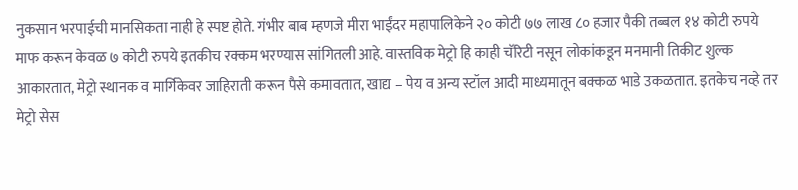नुकसान भरपाईची मानसिकता नाही हे स्पष्ट होते. गंभीर बाब म्हणजे मीरा भाईंदर महापालिकेने २० कोटी ७७ लाख ८० हजार पैकी तब्बल १४ कोटी रुपये माफ करून केवळ ७ कोटी रुपये इतकीच रक्कम भरण्यास सांगितली आहे. वास्तविक मेट्रो हि काही चॅरिटी नसून लोकांकडून मनमानी तिकीट शुल्क आकारतात, मेट्रो स्थानक व मार्गिकेवर जाहिराती करून पैसे कमावतात, खाद्य – पेय व अन्य स्टॉल आदी माध्यमातून बक्कळ भाडे उकळतात. इतकेच नव्हे तर मेट्रो सेस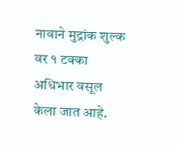नावाने मुद्रांक शुल्क वर १ टक्का अधिभार वसूल केला जात आहे.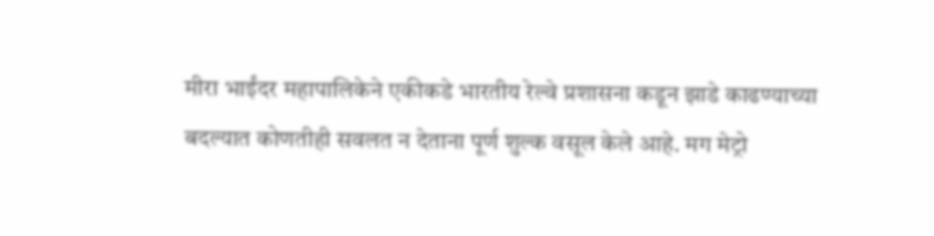मीरा भाईंदर महापालिकेने एकीकडे भारतीय रेल्वे प्रशासना कडून झाडे काढण्याच्या बदल्यात कोणतीही सवलत न देताना पूर्ण शुल्क वसूल केले आहे. मग मेट्रो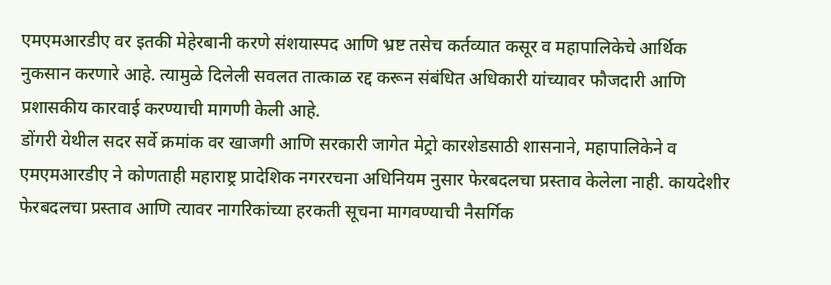एमएमआरडीए वर इतकी मेहेरबानी करणे संशयास्पद आणि भ्रष्ट तसेच कर्तव्यात कसूर व महापालिकेचे आर्थिक नुकसान करणारे आहे. त्यामुळे दिलेली सवलत तात्काळ रद्द करून संबंधित अधिकारी यांच्यावर फौजदारी आणि प्रशासकीय कारवाई करण्याची मागणी केली आहे.
डोंगरी येथील सदर सर्वे क्रमांक वर खाजगी आणि सरकारी जागेत मेट्रो कारशेडसाठी शासनाने, महापालिकेने व एमएमआरडीए ने कोणताही महाराष्ट्र प्रादेशिक नगररचना अधिनियम नुसार फेरबदलचा प्रस्ताव केलेला नाही. कायदेशीर फेरबदलचा प्रस्ताव आणि त्यावर नागरिकांच्या हरकती सूचना मागवण्याची नैसर्गिक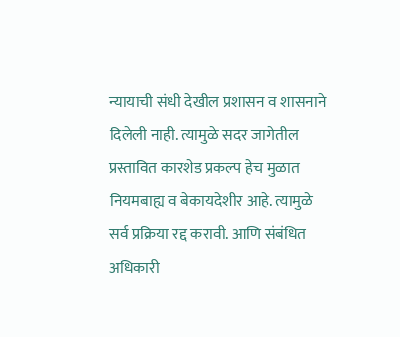न्यायाची संधी देखील प्रशासन व शासनाने दिलेली नाही. त्यामुळे सदर जागेतील प्रस्तावित कारशेड प्रकल्प हेच मुळात नियमबाह्य व बेकायदेशीर आहे. त्यामुळे सर्व प्रक्रिया रद्द करावी. आणि संबंधित अधिकारी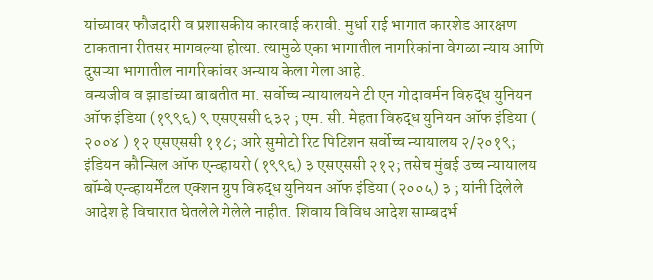यांच्यावर फौजदारी व प्रशासकीय कारवाई करावी. मुर्धा राई भागात कारशेड आरक्षण टाकताना रीतसर मागवल्या होत्या. त्यामुळे एका भागातील नागरिकांना वेगळा न्याय आणि दुसऱ्या भागातील नागरिकांवर अन्याय केला गेला आहे.
वन्यजीव व झाडांच्या बाबतीत मा. सर्वोच्च न्यायालयने टी एन गोदावर्मन विरुद्ध युनियन ऑफ इंडिया (१९९६) ९ एसएससी ६३२ ; एम. सी. मेहता विरुद्ध युनियन ऑफ इंडिया ( २००४ ) १२ एसएससी ११८; आरे सुमोटो रिट पिटिशन सर्वोच्च न्यायालय २/२०१९; इंडियन कौन्सिल ऑफ एन्व्हायरो (१९९६) ३ एसएससी २१२; तसेच मुंबई उच्च न्यायालय बॉम्बे एन्व्हायर्मेंटल एक्शन ग्रुप विरुद्ध युनियन ऑफ इंडिया (२००५) ३ ; यांनी दिलेले आदेश हे विचारात घेतलेले गेलेले नाहीत. शिवाय विविध आदेश साम्बदर्भ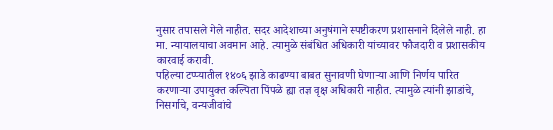नुसार तपासले गेले नाहीत. सदर आदेशाच्या अनुषंगाने स्पष्टीकरण प्रशासनाने दिलेले नाही. हा मा. न्यायालयाचा अवमान आहे. त्यामुळे संबंधित अधिकारी यांच्यावर फौजदारी व प्रशासकीय कारवाई करावी.
पहिल्या टप्प्यातील १४०६ झाडे काढण्या बाबत सुनावणी घेणाऱ्या आणि निर्णय पारित करणाऱ्या उपायुक्त कल्पिता पिंपळे ह्या तज्ञ वृक्ष अधिकारी नाहीत. त्यामुळे त्यांनी झाडांचे, निसर्गाचे, वन्यजीवांचे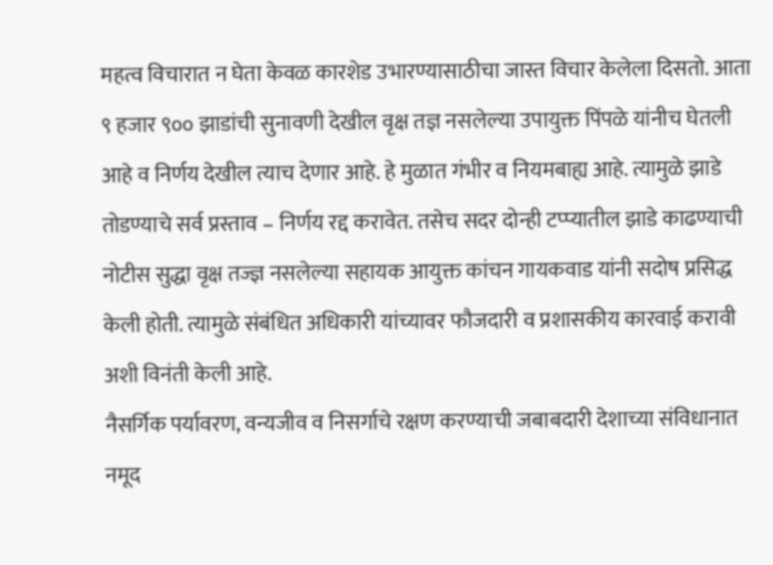महत्व विचारात न घेता केवळ कारशेड उभारण्यासाठीचा जास्त विचार केलेला दिसतो. आता ९ हजार ९०० झाडांची सुनावणी देखील वृक्ष तज्ञ नसलेल्या उपायुक्त पिंपळे यांनीच घेतली आहे व निर्णय देखील त्याच देणार आहे. हे मुळात गंभीर व नियमबाह्य आहे. त्यामुळे झाडे तोडण्याचे सर्व प्रस्ताव – निर्णय रद्द करावेत. तसेच सदर दोन्ही टप्प्यातील झाडे काढण्याची नोटीस सुद्धा वृक्ष तज्ज्ञ नसलेल्या सहायक आयुक्त कांचन गायकवाड यांनी सदोष प्रसिद्ध केली होती. त्यामुळे संबंधित अधिकारी यांच्यावर फौजदारी व प्रशासकीय कारवाई करावी अशी विनंती केली आहे.
नैसर्गिक पर्यावरण, वन्यजीव व निसर्गाचे रक्षण करण्याची जबाबदारी देशाच्या संविधानात नमूद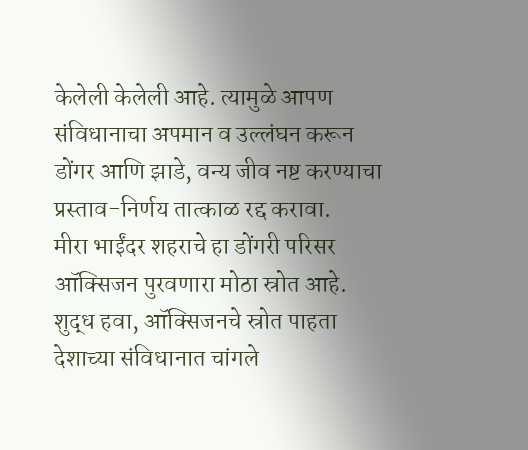केलेली केलेली आहे. त्यामुळे आपण संविधानाचा अपमान व उल्लंघन करून डोंगर आणि झाडे, वन्य जीव नष्ट करण्याचा प्रस्ताव-निर्णय तात्काळ रद्द करावा.
मीरा भाईंदर शहराचे हा डोंगरी परिसर ऑक्सिजन पुरवणारा मोठा स्रोत आहे. शुद्ध हवा, ऑक्सिजनचे स्रोत पाहता देशाच्या संविधानात चांगले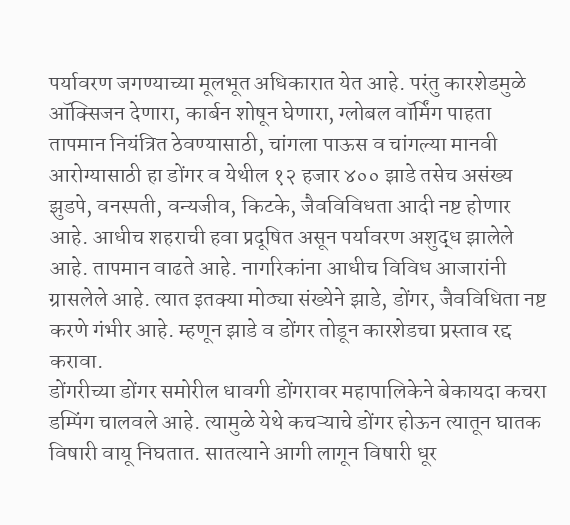पर्यावरण जगण्याच्या मूलभूत अधिकारात येत आहे. परंतु कारशेडमुळे ऑक्सिजन देणारा, कार्बन शोषून घेणारा, ग्लोबल वॉर्मिंग पाहता तापमान नियंत्रित ठेवण्यासाठी, चांगला पाऊस व चांगल्या मानवी आरोग्यासाठी हा डोंगर व येथील १२ हजार ४०० झाडे तसेच असंख्य झुडपे, वनस्पती, वन्यजीव, किटके, जैवविविधता आदी नष्ट होणार आहे. आधीच शहराची हवा प्रदूषित असून पर्यावरण अशुद्ध झालेले आहे. तापमान वाढते आहे. नागरिकांना आधीच विविध आजारांनी ग्रासलेले आहे. त्यात इतक्या मोठ्या संख्येने झाडे, डोंगर, जैवविधिता नष्ट करणे गंभीर आहे. म्हणून झाडे व डोंगर तोडून कारशेडचा प्रस्ताव रद्द करावा.
डोंगरीच्या डोंगर समोरील धावगी डोंगरावर महापालिकेने बेकायदा कचरा डम्पिंग चालवले आहे. त्यामुळे येथे कचऱ्याचे डोंगर होऊन त्यातून घातक विषारी वायू निघतात. सातत्याने आगी लागून विषारी धूर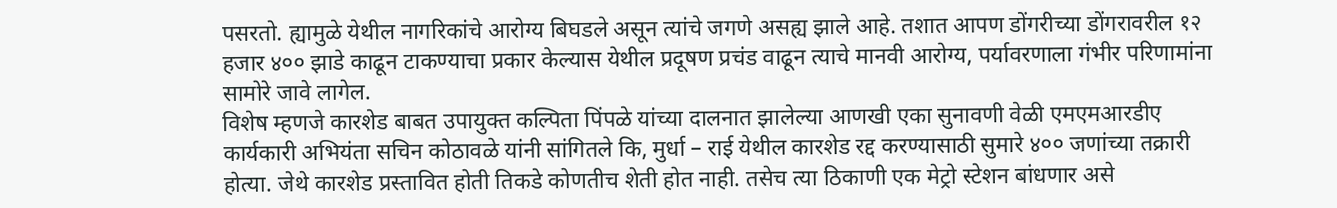पसरतो. ह्यामुळे येथील नागरिकांचे आरोग्य बिघडले असून त्यांचे जगणे असह्य झाले आहे. तशात आपण डोंगरीच्या डोंगरावरील १२ हजार ४०० झाडे काढून टाकण्याचा प्रकार केल्यास येथील प्रदूषण प्रचंड वाढून त्याचे मानवी आरोग्य, पर्यावरणाला गंभीर परिणामांना सामोरे जावे लागेल.
विशेष म्हणजे कारशेड बाबत उपायुक्त कल्पिता पिंपळे यांच्या दालनात झालेल्या आणखी एका सुनावणी वेळी एमएमआरडीए कार्यकारी अभियंता सचिन कोठावळे यांनी सांगितले कि, मुर्धा – राई येथील कारशेड रद्द करण्यासाठी सुमारे ४०० जणांच्या तक्रारी होत्या. जेथे कारशेड प्रस्तावित होती तिकडे कोणतीच शेती होत नाही. तसेच त्या ठिकाणी एक मेट्रो स्टेशन बांधणार असे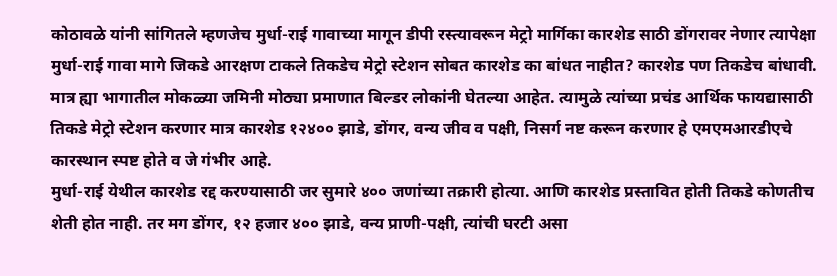कोठावळे यांनी सांगितले म्हणजेच मुर्धा-राई गावाच्या मागून डीपी रस्त्यावरून मेट्रो मार्गिका कारशेड साठी डोंगरावर नेणार त्यापेक्षा मुर्धा-राई गावा मागे जिकडे आरक्षण टाकले तिकडेच मेट्रो स्टेशन सोबत कारशेड का बांधत नाहीत? कारशेड पण तिकडेच बांधावी. मात्र ह्या भागातील मोकळ्या जमिनी मोठ्या प्रमाणात बिल्डर लोकांनी घेतल्या आहेत. त्यामुळे त्यांच्या प्रचंड आर्थिक फायद्यासाठी तिकडे मेट्रो स्टेशन करणार मात्र कारशेड १२४०० झाडे, डोंगर, वन्य जीव व पक्षी, निसर्ग नष्ट करून करणार हे एमएमआरडीएचे कारस्थान स्पष्ट होते व जे गंभीर आहे.
मुर्धा-राई येथील कारशेड रद्द करण्यासाठी जर सुमारे ४०० जणांच्या तक्रारी होत्या. आणि कारशेड प्रस्तावित होती तिकडे कोणतीच शेती होत नाही. तर मग डोंगर, १२ हजार ४०० झाडे, वन्य प्राणी-पक्षी, त्यांची घरटी असा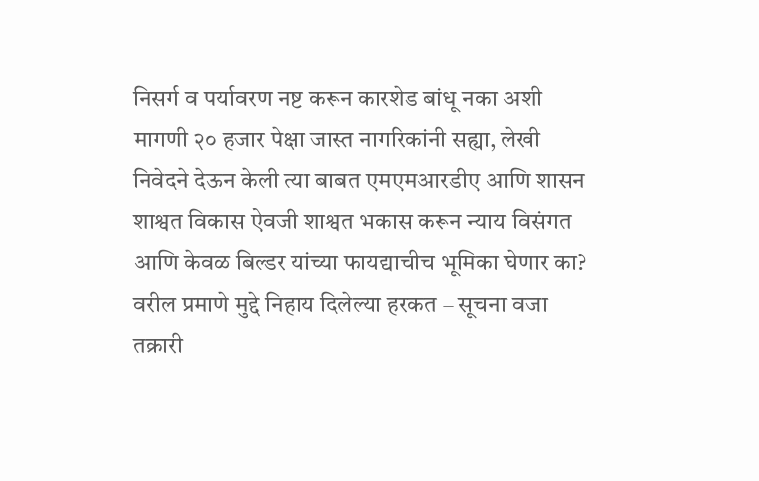निसर्ग व पर्यावरण नष्ट करून कारशेड बांधू नका अशी मागणी २० हजार पेक्षा जास्त नागरिकांनी सह्या, लेखी निवेदने देऊन केली त्या बाबत एमएमआरडीए आणि शासन शाश्वत विकास ऐवजी शाश्वत भकास करून न्याय विसंगत आणि केवळ बिल्डर यांच्या फायद्याचीच भूमिका घेणार का?
वरील प्रमाणे मुद्दे निहाय दिलेल्या हरकत – सूचना वजा तक्रारी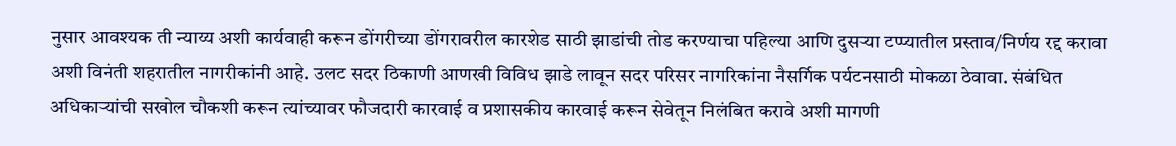नुसार आवश्यक ती न्याय्य अशी कार्यवाही करून डोंगरीच्या डोंगरावरील कारशेड साठी झाडांची तोड करण्याचा पहिल्या आणि दुसऱ्या टप्प्यातील प्रस्ताव/निर्णय रद्द करावा अशी विनंती शहरातील नागरीकांनी आहे. उलट सदर ठिकाणी आणखी विविध झाडे लावून सदर परिसर नागरिकांना नैसर्गिक पर्यटनसाठी मोकळा ठेवावा. संबंधित अधिकाऱ्यांची सखोल चौकशी करून त्यांच्यावर फौजदारी कारवाई व प्रशासकीय कारवाई करून सेवेतून निलंबित करावे अशी मागणी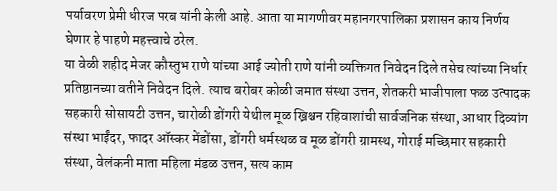पर्यावरण प्रेमी धीरज परब यांनी केली आहे. आता या मागणीवर महानगरपालिका प्रशासन काय निर्णय घेणार हे पाहणे महत्त्वाचे ठरेल.
या वेळी शहीद मेजर कौस्तुभ राणे यांच्या आई ज्योती राणे यांनी व्यक्तिगत निवेदन दिले तसेच त्यांच्या निर्धार प्रतिष्ठानच्या वतीने निवेदन दिले. त्याच बरोबर कोळी जमात संस्था उत्तन, शेतकरी भाजीपाला फळ उत्पादक सहकारी सोसायटी उत्तन, चारोळी डोंगरी येथील मूळ ख्रिश्चन रहिवाशांची सार्वजनिक संस्था, आधार दिव्यांग संस्था भाईंदर, फादर ऑस्कर मेंडोंसा, डोंगरी धर्मस्थळ व मूळ डोंगरी ग्रामस्थ, गोराई मच्छिमार सहकारी संस्था, वेलंकनी माता महिला मंडळ उत्तन, सत्य काम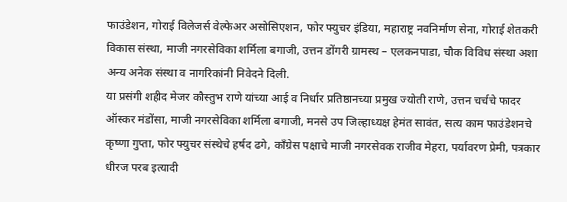फाउंडेशन, गोराई विलेजर्स वेल्फेअर असोसिएशन, फोर फ्युचर इंडिया, महाराष्ट्र नवनिर्माण सेना, गोराई शेतकरी विकास संस्था, माजी नगरसेविका शर्मिला बगाजी, उत्तन डोंगरी ग्रामस्थ – एलकनपाडा, चौक विविध संस्था अशा अन्य अनेक संस्था व नागरिकांनी निवेदने दिली.
या प्रसंगी शहीद मेजर कौस्तुभ राणे यांच्या आई व निर्धार प्रतिष्ठानच्या प्रमुख ज्योती राणे, उत्तन चर्चचे फादर ऑस्कर मंडोंसा, माजी नगरसेविका शर्मिला बगाजी, मनसे उप जिल्हाध्यक्ष हेमंत सावंत, सत्य काम फाउंडेशनचे कृष्णा गुप्ता, फोर फ्युचर संस्थेचे हर्षद ढगे, काँग्रेस पक्षाचे माजी नगरसेवक राजीव मेहरा, पर्यावरण प्रेमी, पत्रकार धीरज परब इत्यादी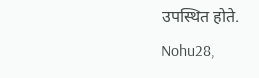उपस्थित होते.
Nohu28,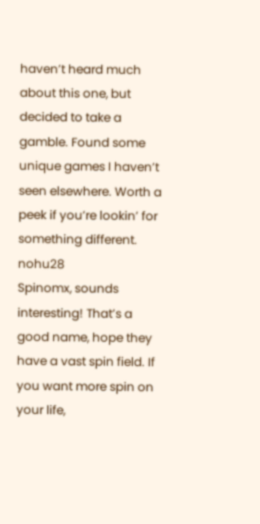haven’t heard much about this one, but decided to take a gamble. Found some unique games I haven’t seen elsewhere. Worth a peek if you’re lookin’ for something different. nohu28
Spinomx, sounds interesting! That’s a good name, hope they have a vast spin field. If you want more spin on your life,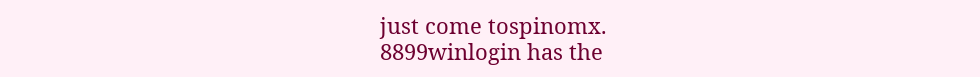just come tospinomx.
8899winlogin has the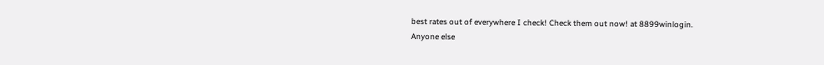best rates out of everywhere I check! Check them out now! at 8899winlogin.
Anyone else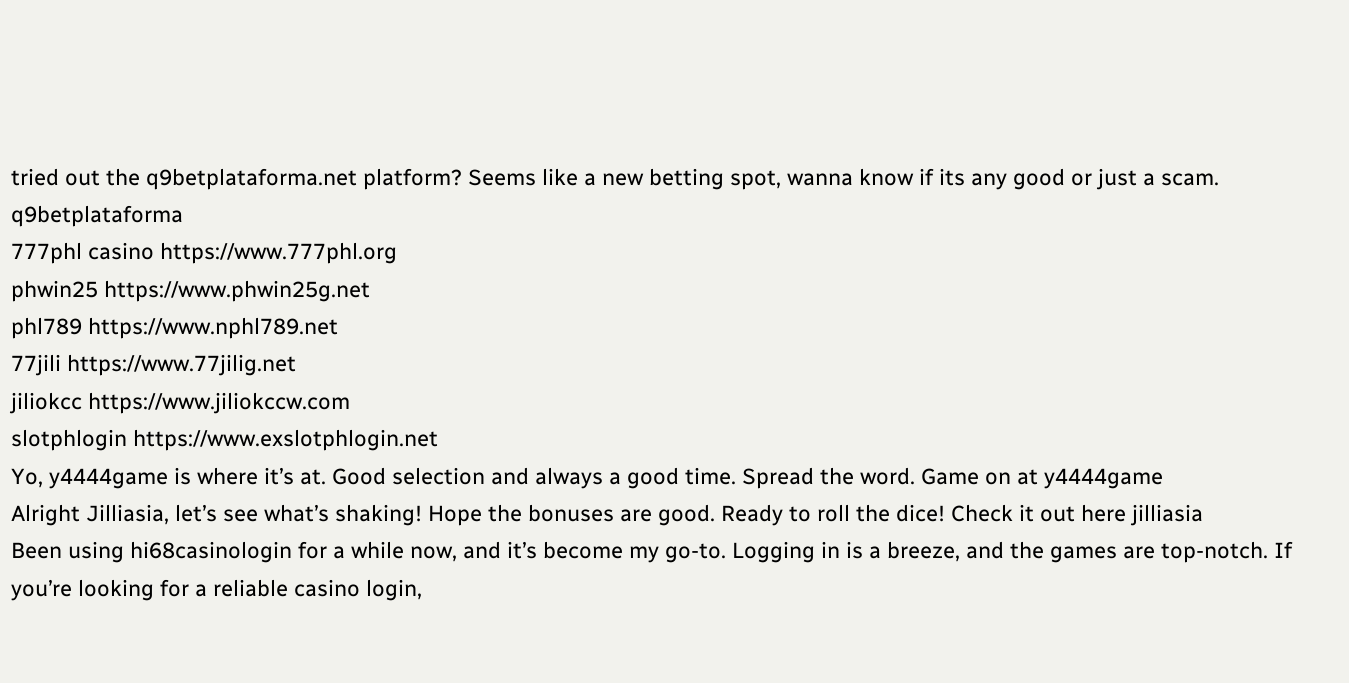tried out the q9betplataforma.net platform? Seems like a new betting spot, wanna know if its any good or just a scam. q9betplataforma
777phl casino https://www.777phl.org
phwin25 https://www.phwin25g.net
phl789 https://www.nphl789.net
77jili https://www.77jilig.net
jiliokcc https://www.jiliokccw.com
slotphlogin https://www.exslotphlogin.net
Yo, y4444game is where it’s at. Good selection and always a good time. Spread the word. Game on at y4444game
Alright Jilliasia, let’s see what’s shaking! Hope the bonuses are good. Ready to roll the dice! Check it out here jilliasia
Been using hi68casinologin for a while now, and it’s become my go-to. Logging in is a breeze, and the games are top-notch. If you’re looking for a reliable casino login,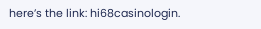here’s the link: hi68casinologin.